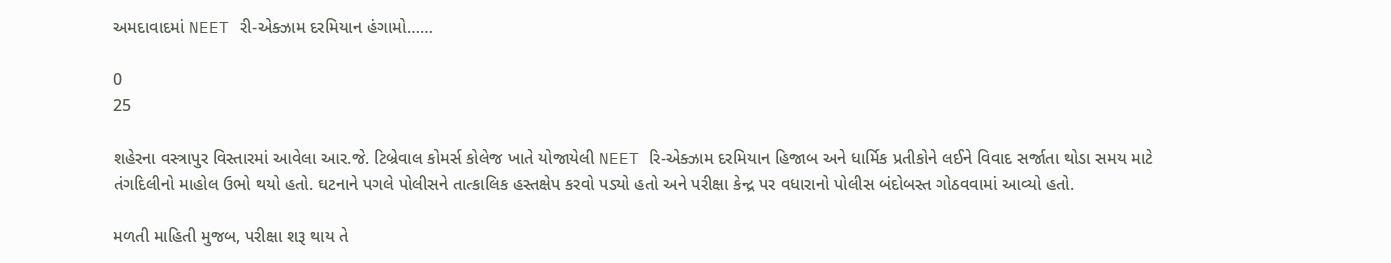અમદાવાદમાં NEET રી-એક્ઝામ દરમિયાન હંગામો……

0
25

શહેરના વસ્ત્રાપુર વિસ્તારમાં આવેલા આર.જે. ટિબ્રેવાલ કોમર્સ કોલેજ ખાતે યોજાયેલી NEET રિ-એક્ઝામ દરમિયાન હિજાબ અને ધાર્મિક પ્રતીકોને લઈને વિવાદ સર્જાતા થોડા સમય માટે તંગદિલીનો માહોલ ઉભો થયો હતો. ઘટનાને પગલે પોલીસને તાત્કાલિક હસ્તક્ષેપ કરવો પડ્યો હતો અને પરીક્ષા કેન્દ્ર પર વધારાનો પોલીસ બંદોબસ્ત ગોઠવવામાં આવ્યો હતો.

મળતી માહિતી મુજબ, પરીક્ષા શરૂ થાય તે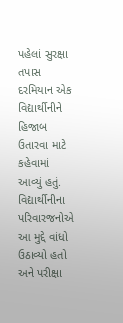પહેલાં સુરક્ષા તપાસ દરમિયાન એક વિદ્યાર્થીનીને હિજાબ ઉતારવા માટે કહેવામાં આવ્યું હતું. વિદ્યાર્થીનીના પરિવારજનોએ આ મુદ્દે વાંધો ઉઠાવ્યો હતો અને પરીક્ષા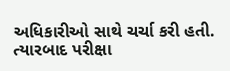અધિકારીઓ સાથે ચર્ચા કરી હતી. ત્યારબાદ પરીક્ષા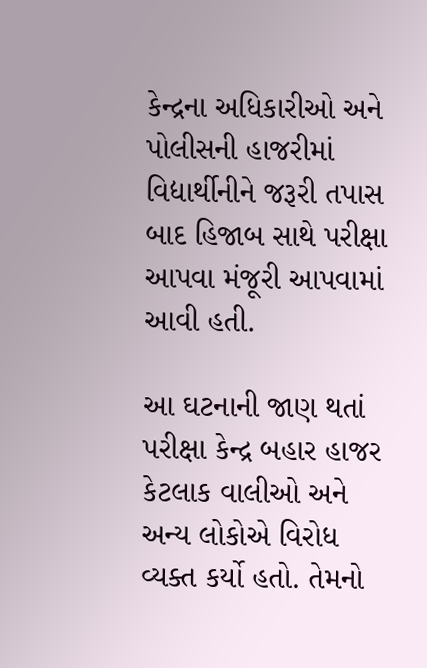કેન્દ્રના અધિકારીઓ અને પોલીસની હાજરીમાં વિદ્યાર્થીનીને જરૂરી તપાસ બાદ હિજાબ સાથે પરીક્ષા આપવા મંજૂરી આપવામાં આવી હતી.

આ ઘટનાની જાણ થતાં પરીક્ષા કેન્દ્ર બહાર હાજર કેટલાક વાલીઓ અને અન્ય લોકોએ વિરોધ વ્યક્ત કર્યો હતો. તેમનો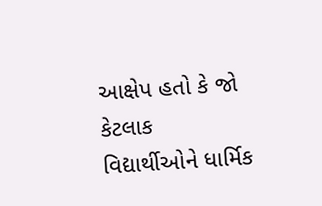આક્ષેપ હતો કે જો કેટલાક વિદ્યાર્થીઓને ધાર્મિક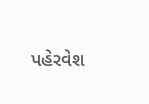પહેરવેશ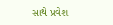સાથે પ્રવેશ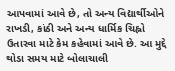આપવામાં આવે છે, તો અન્ય વિદ્યાર્થીઓને રાખડી, કાંઠી અને અન્ય ધાર્મિક ચિહ્નો ઉતારવા માટે કેમ કહેવામાં આવે છે. આ મુદ્દે થોડા સમય માટે બોલાચાલી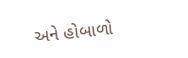અને હોબાળો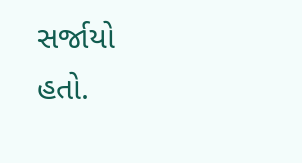સર્જાયો હતો.